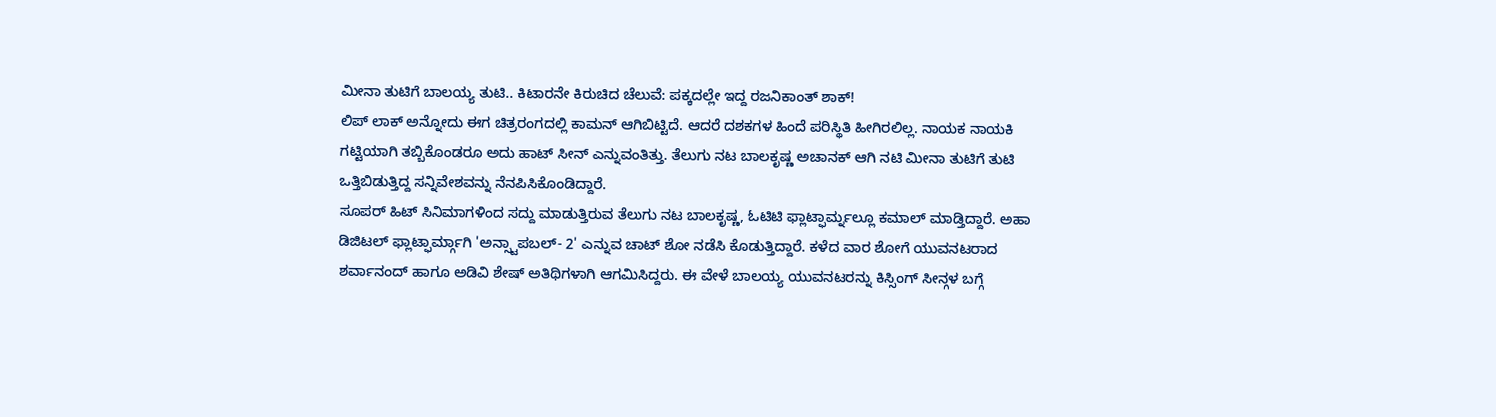ಮೀನಾ ತುಟಿಗೆ ಬಾಲಯ್ಯ ತುಟಿ.. ಕಿಟಾರನೇ ಕಿರುಚಿದ ಚೆಲುವೆ: ಪಕ್ಕದಲ್ಲೇ ಇದ್ದ ರಜನಿಕಾಂತ್ ಶಾಕ್!
ಲಿಪ್ ಲಾಕ್ ಅನ್ನೋದು ಈಗ ಚಿತ್ರರಂಗದಲ್ಲಿ ಕಾಮನ್ ಆಗಿಬಿಟ್ಟಿದೆ. ಆದರೆ ದಶಕಗಳ ಹಿಂದೆ ಪರಿಸ್ಥಿತಿ ಹೀಗಿರಲಿಲ್ಲ. ನಾಯಕ ನಾಯಕಿ ಗಟ್ಟಿಯಾಗಿ ತಬ್ಬಿಕೊಂಡರೂ ಅದು ಹಾಟ್ ಸೀನ್ ಎನ್ನುವಂತಿತ್ತು. ತೆಲುಗು ನಟ ಬಾಲಕೃಷ್ಣ ಅಚಾನಕ್ ಆಗಿ ನಟಿ ಮೀನಾ ತುಟಿಗೆ ತುಟಿ ಒತ್ತಿಬಿಡುತ್ತಿದ್ದ ಸನ್ನಿವೇಶವನ್ನು ನೆನಪಿಸಿಕೊಂಡಿದ್ದಾರೆ.
ಸೂಪರ್ ಹಿಟ್ ಸಿನಿಮಾಗಳಿಂದ ಸದ್ದು ಮಾಡುತ್ತಿರುವ ತೆಲುಗು ನಟ ಬಾಲಕೃಷ್ಣ, ಓಟಿಟಿ ಫ್ಲಾಟ್ಫಾರ್ಮ್ನಲ್ಲೂ ಕಮಾಲ್ ಮಾಡ್ತಿದ್ದಾರೆ. ಅಹಾ ಡಿಜಿಟಲ್ ಫ್ಲಾಟ್ಫಾರ್ಮ್ಗಾಗಿ 'ಅನ್ಸ್ಟಾಪಬಲ್- 2' ಎನ್ನುವ ಚಾಟ್ ಶೋ ನಡೆಸಿ ಕೊಡುತ್ತಿದ್ದಾರೆ. ಕಳೆದ ವಾರ ಶೋಗೆ ಯುವನಟರಾದ ಶರ್ವಾನಂದ್ ಹಾಗೂ ಅಡಿವಿ ಶೇಷ್ ಅತಿಥಿಗಳಾಗಿ ಆಗಮಿಸಿದ್ದರು. ಈ ವೇಳೆ ಬಾಲಯ್ಯ ಯುವನಟರನ್ನು ಕಿಸ್ಸಿಂಗ್ ಸೀನ್ಗಳ ಬಗ್ಗೆ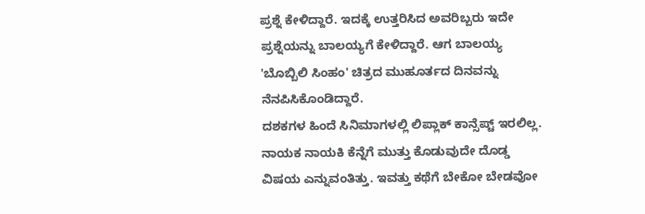ಪ್ರಶ್ನೆ ಕೇಳಿದ್ದಾರೆ. ಇದಕ್ಕೆ ಉತ್ತರಿಸಿದ ಅವರಿಬ್ಬರು ಇದೇ ಪ್ರಶ್ನೆಯನ್ನು ಬಾಲಯ್ಯಗೆ ಕೇಳಿದ್ದಾರೆ. ಆಗ ಬಾಲಯ್ಯ 'ಬೊಬ್ಬಿಲಿ ಸಿಂಹಂ' ಚಿತ್ರದ ಮುಹೂರ್ತದ ದಿನವನ್ನು ನೆನಪಿಸಿಕೊಂಡಿದ್ದಾರೆ.
ದಶಕಗಳ ಹಿಂದೆ ಸಿನಿಮಾಗಳಲ್ಲಿ ಲಿಪ್ಲಾಕ್ ಕಾನ್ಸೆಪ್ಟ್ ಇರಲಿಲ್ಲ. ನಾಯಕ ನಾಯಕಿ ಕೆನ್ನೆಗೆ ಮುತ್ತು ಕೊಡುವುದೇ ದೊಡ್ಡ ವಿಷಯ ಎನ್ನುವಂತಿತ್ತು. ಇವತ್ತು ಕಥೆಗೆ ಬೇಕೋ ಬೇಡವೋ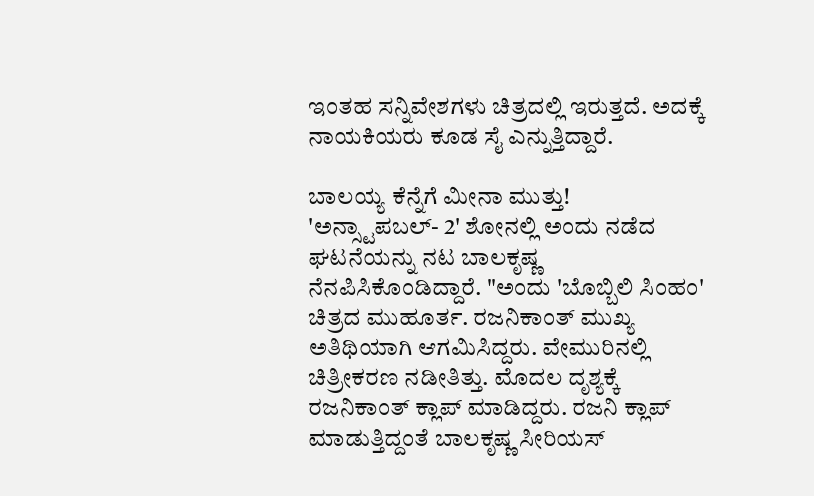ಇಂತಹ ಸನ್ನಿವೇಶಗಳು ಚಿತ್ರದಲ್ಲಿ ಇರುತ್ತದೆ. ಅದಕ್ಕೆ ನಾಯಕಿಯರು ಕೂಡ ಸೈ ಎನ್ನುತ್ತಿದ್ದಾರೆ.

ಬಾಲಯ್ಯ ಕೆನ್ನೆಗೆ ಮೀನಾ ಮುತ್ತು!
'ಅನ್ಸ್ಟಾಪಬಲ್- 2' ಶೋನಲ್ಲಿ ಅಂದು ನಡೆದ ಘಟನೆಯನ್ನು ನಟ ಬಾಲಕೃಷ್ಣ ನೆನಪಿಸಿಕೊಂಡಿದ್ದಾರೆ. "ಅಂದು 'ಬೊಬ್ಬಿಲಿ ಸಿಂಹಂ' ಚಿತ್ರದ ಮುಹೂರ್ತ. ರಜನಿಕಾಂತ್ ಮುಖ್ಯ ಅತಿಥಿಯಾಗಿ ಆಗಮಿಸಿದ್ದರು. ವೇಮುರಿನಲ್ಲಿ ಚಿತ್ರೀಕರಣ ನಡೀತಿತ್ತು. ಮೊದಲ ದೃಶ್ಯಕ್ಕೆ ರಜನಿಕಾಂತ್ ಕ್ಲಾಪ್ ಮಾಡಿದ್ದರು. ರಜನಿ ಕ್ಲಾಪ್ ಮಾಡುತ್ತಿದ್ದಂತೆ ಬಾಲಕೃಷ್ಣ ಸೀರಿಯಸ್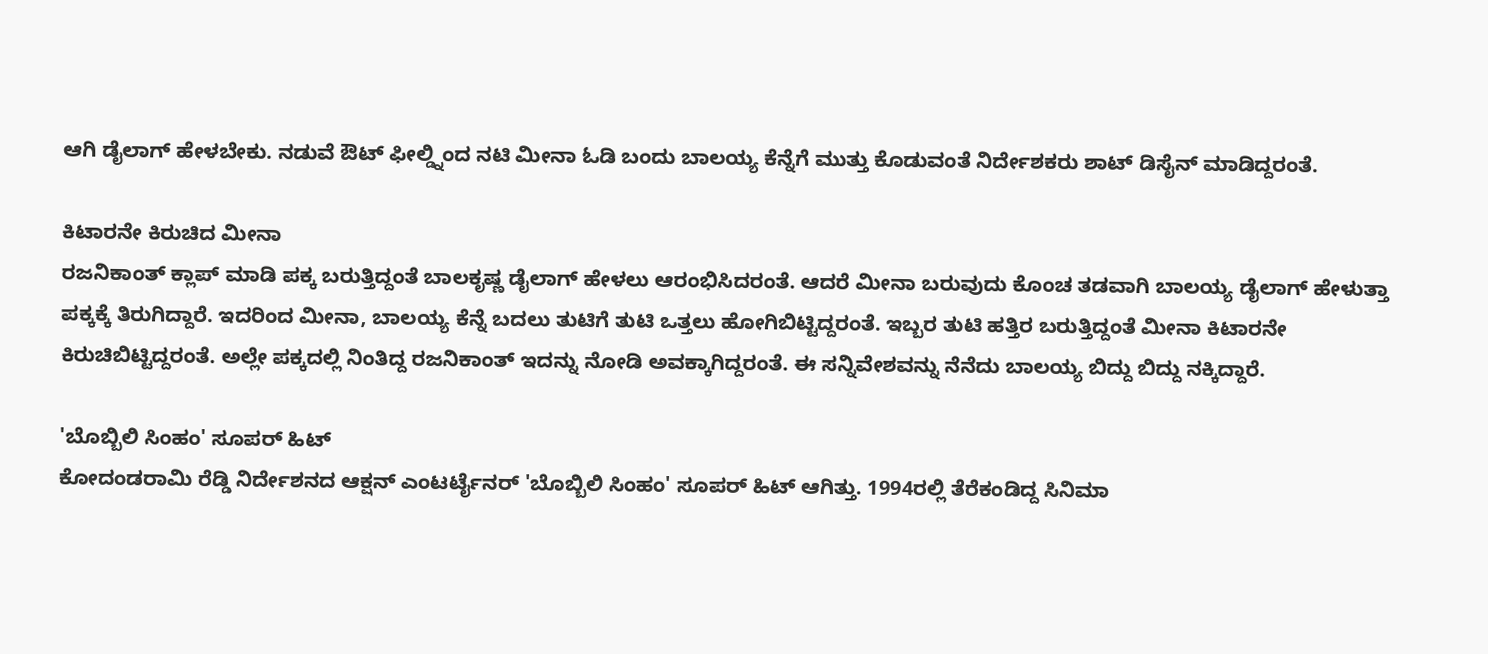ಆಗಿ ಡೈಲಾಗ್ ಹೇಳಬೇಕು. ನಡುವೆ ಔಟ್ ಫೀಲ್ಡ್ನಿಂದ ನಟಿ ಮೀನಾ ಓಡಿ ಬಂದು ಬಾಲಯ್ಯ ಕೆನ್ನೆಗೆ ಮುತ್ತು ಕೊಡುವಂತೆ ನಿರ್ದೇಶಕರು ಶಾಟ್ ಡಿಸೈನ್ ಮಾಡಿದ್ದರಂತೆ.

ಕಿಟಾರನೇ ಕಿರುಚಿದ ಮೀನಾ
ರಜನಿಕಾಂತ್ ಕ್ಲಾಪ್ ಮಾಡಿ ಪಕ್ಕ ಬರುತ್ತಿದ್ದಂತೆ ಬಾಲಕೃಷ್ಣ ಡೈಲಾಗ್ ಹೇಳಲು ಆರಂಭಿಸಿದರಂತೆ. ಆದರೆ ಮೀನಾ ಬರುವುದು ಕೊಂಚ ತಡವಾಗಿ ಬಾಲಯ್ಯ ಡೈಲಾಗ್ ಹೇಳುತ್ತಾ ಪಕ್ಕಕ್ಕೆ ತಿರುಗಿದ್ದಾರೆ. ಇದರಿಂದ ಮೀನಾ, ಬಾಲಯ್ಯ ಕೆನ್ನೆ ಬದಲು ತುಟಿಗೆ ತುಟಿ ಒತ್ತಲು ಹೋಗಿಬಿಟ್ಟಿದ್ದರಂತೆ. ಇಬ್ಬರ ತುಟಿ ಹತ್ತಿರ ಬರುತ್ತಿದ್ದಂತೆ ಮೀನಾ ಕಿಟಾರನೇ ಕಿರುಚಿಬಿಟ್ಟಿದ್ದರಂತೆ. ಅಲ್ಲೇ ಪಕ್ಕದಲ್ಲಿ ನಿಂತಿದ್ದ ರಜನಿಕಾಂತ್ ಇದನ್ನು ನೋಡಿ ಅವಕ್ಕಾಗಿದ್ದರಂತೆ. ಈ ಸನ್ನಿವೇಶವನ್ನು ನೆನೆದು ಬಾಲಯ್ಯ ಬಿದ್ದು ಬಿದ್ದು ನಕ್ಕಿದ್ದಾರೆ.

'ಬೊಬ್ಬಿಲಿ ಸಿಂಹಂ' ಸೂಪರ್ ಹಿಟ್
ಕೋದಂಡರಾಮಿ ರೆಡ್ಡಿ ನಿರ್ದೇಶನದ ಆಕ್ಷನ್ ಎಂಟರ್ಟೈನರ್ 'ಬೊಬ್ಬಿಲಿ ಸಿಂಹಂ' ಸೂಪರ್ ಹಿಟ್ ಆಗಿತ್ತು. 1994ರಲ್ಲಿ ತೆರೆಕಂಡಿದ್ದ ಸಿನಿಮಾ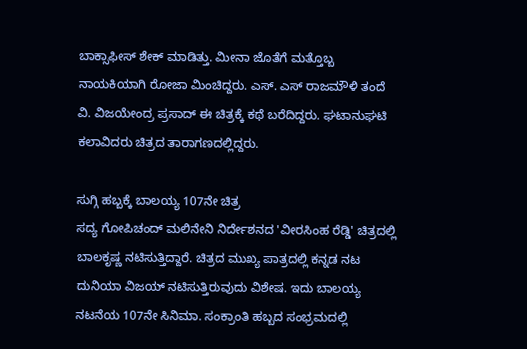ಬಾಕ್ಸಾಫೀಸ್ ಶೇಕ್ ಮಾಡಿತ್ತು. ಮೀನಾ ಜೊತೆಗೆ ಮತ್ತೊಬ್ಬ ನಾಯಕಿಯಾಗಿ ರೋಜಾ ಮಿಂಚಿದ್ದರು. ಎಸ್. ಎಸ್ ರಾಜಮೌಳಿ ತಂದೆ ವಿ. ವಿಜಯೇಂದ್ರ ಪ್ರಸಾದ್ ಈ ಚಿತ್ರಕ್ಕೆ ಕಥೆ ಬರೆದಿದ್ದರು. ಘಟಾನುಘಟಿ ಕಲಾವಿದರು ಚಿತ್ರದ ತಾರಾಗಣದಲ್ಲಿದ್ದರು.

ಸುಗ್ಗಿ ಹಬ್ಬಕ್ಕೆ ಬಾಲಯ್ಯ 107ನೇ ಚಿತ್ರ
ಸದ್ಯ ಗೋಪಿಚಂದ್ ಮಲಿನೇನಿ ನಿರ್ದೇಶನದ 'ವೀರಸಿಂಹ ರೆಡ್ಡಿ' ಚಿತ್ರದಲ್ಲಿ ಬಾಲಕೃಷ್ಣ ನಟಿಸುತ್ತಿದ್ದಾರೆ. ಚಿತ್ರದ ಮುಖ್ಯ ಪಾತ್ರದಲ್ಲಿ ಕನ್ನಡ ನಟ ದುನಿಯಾ ವಿಜಯ್ ನಟಿಸುತ್ತಿರುವುದು ವಿಶೇಷ. ಇದು ಬಾಲಯ್ಯ ನಟನೆಯ 107ನೇ ಸಿನಿಮಾ. ಸಂಕ್ರಾಂತಿ ಹಬ್ಬದ ಸಂಭ್ರಮದಲ್ಲಿ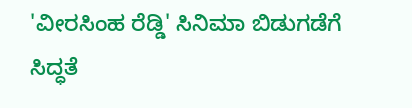'ವೀರಸಿಂಹ ರೆಡ್ಡಿ' ಸಿನಿಮಾ ಬಿಡುಗಡೆಗೆ ಸಿದ್ಧತೆ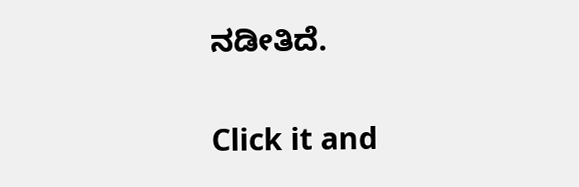ನಡೀತಿದೆ.


Click it and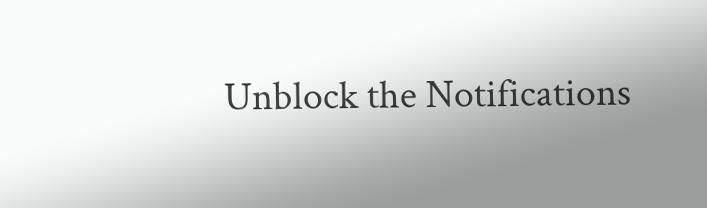Unblock the Notifications